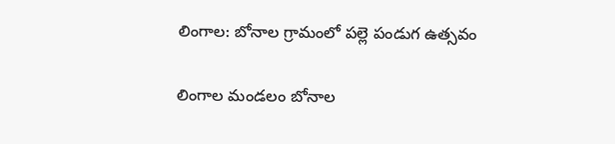లింగాల: బోనాల గ్రామంలో పల్లె పండుగ ఉత్సవం

లింగాల మండలం బోనాల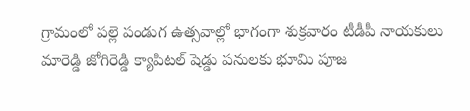గ్రామంలో పల్లె పండుగ ఉత్సవాల్లో భాగంగా శుక్రవారం టీడీపీ నాయకులు మారెడ్డి జోగిరెడ్డి క్యాపిటల్ షెడ్డు పనులకు భూమి పూజ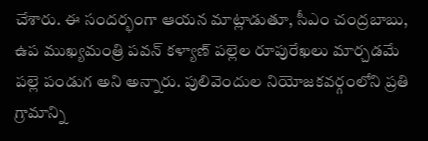చేశారు. ఈ సందర్భంగా ఆయన మాట్లాడుతూ, సీఎం చంద్రబాబు, ఉప ముఖ్యమంత్రి పవన్ కళ్యాణ్ పల్లెల రూపురేఖలు మార్చడమే పల్లె పండుగ అని అన్నారు. పులివెందుల నియోజకవర్గంలోని ప్రతి గ్రామాన్ని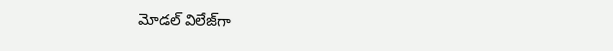మోడల్ విలేజ్‌గా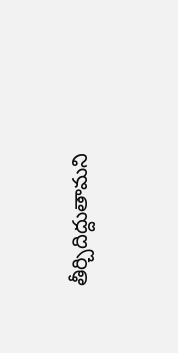తీర్చిదిద్దుతామని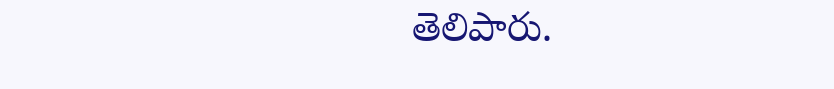తెలిపారు.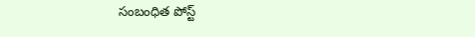సంబంధిత పోస్ట్